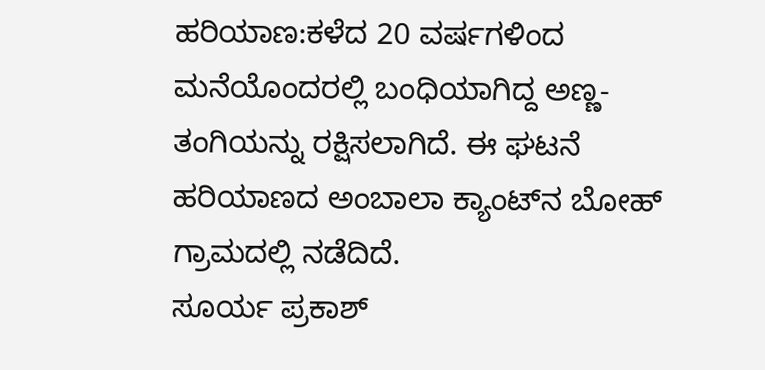ಹರಿಯಾಣ:ಕಳೆದ 20 ವರ್ಷಗಳಿಂದ ಮನೆಯೊಂದರಲ್ಲಿ ಬಂಧಿಯಾಗಿದ್ದ ಅಣ್ಣ-ತಂಗಿಯನ್ನು ರಕ್ಷಿಸಲಾಗಿದೆ. ಈ ಘಟನೆ ಹರಿಯಾಣದ ಅಂಬಾಲಾ ಕ್ಯಾಂಟ್‍ನ ಬೋಹ್ ಗ್ರಾಮದಲ್ಲಿ ನಡೆದಿದೆ.
ಸೂರ್ಯ ಪ್ರಕಾಶ್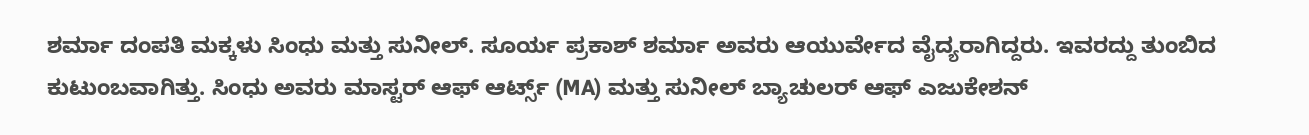ಶರ್ಮಾ ದಂಪತಿ ಮಕ್ಕಳು ಸಿಂಧು ಮತ್ತು ಸುನೀಲ್. ಸೂರ್ಯ ಪ್ರಕಾಶ್ ಶರ್ಮಾ ಅವರು ಆಯುರ್ವೇದ ವೈದ್ಯರಾಗಿದ್ದರು. ಇವರದ್ದು ತುಂಬಿದ ಕುಟುಂಬವಾಗಿತ್ತು. ಸಿಂಧು ಅವರು ಮಾಸ್ಟರ್ ಆಫ್ ಆರ್ಟ್ಸ್ (MA) ಮತ್ತು ಸುನೀಲ್ ಬ್ಯಾಚುಲರ್ ಆಫ್ ಎಜುಕೇಶನ್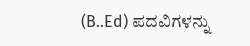(B..Ed) ಪದವಿಗಳನ್ನು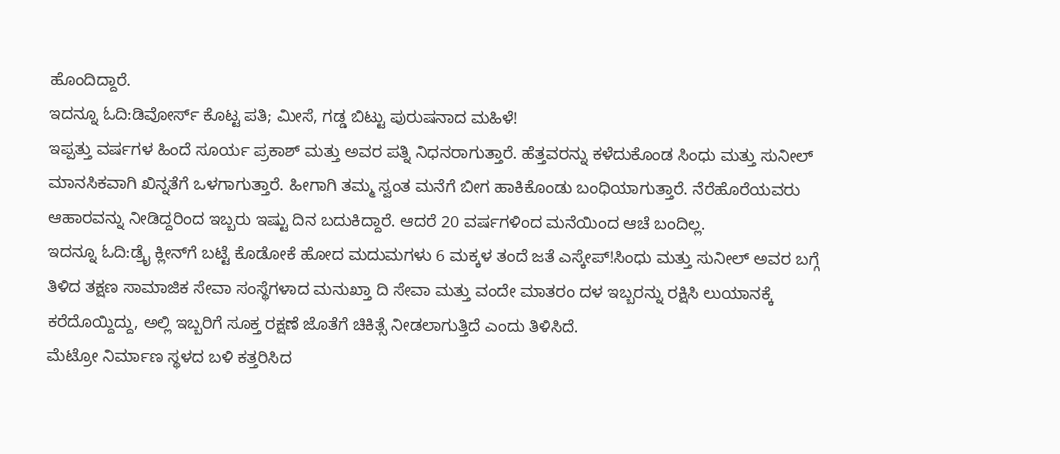ಹೊಂದಿದ್ದಾರೆ.
ಇದನ್ನೂ ಓದಿ:ಡಿವೋರ್ಸ್ ಕೊಟ್ಟ ಪತಿ; ಮೀಸೆ, ಗಡ್ಡ ಬಿಟ್ಟು ಪುರುಷನಾದ ಮಹಿಳೆ!
ಇಪ್ಪತ್ತು ವರ್ಷಗಳ ಹಿಂದೆ ಸೂರ್ಯ ಪ್ರಕಾಶ್ ಮತ್ತು ಅವರ ಪತ್ನಿ ನಿಧನರಾಗುತ್ತಾರೆ. ಹೆತ್ತವರನ್ನು ಕಳೆದುಕೊಂಡ ಸಿಂಧು ಮತ್ತು ಸುನೀಲ್ ಮಾನಸಿಕವಾಗಿ ಖಿನ್ನತೆಗೆ ಒಳಗಾಗುತ್ತಾರೆ. ಹೀಗಾಗಿ ತಮ್ಮ ಸ್ವಂತ ಮನೆಗೆ ಬೀಗ ಹಾಕಿಕೊಂಡು ಬಂಧಿಯಾಗುತ್ತಾರೆ. ನೆರೆಹೊರೆಯವರು ಆಹಾರವನ್ನು ನೀಡಿದ್ದರಿಂದ ಇಬ್ಬರು ಇಷ್ಟು ದಿನ ಬದುಕಿದ್ದಾರೆ. ಆದರೆ 20 ವರ್ಷಗಳಿಂದ ಮನೆಯಿಂದ ಆಚೆ ಬಂದಿಲ್ಲ.
ಇದನ್ನೂ ಓದಿ:ಡ್ರೈ ಕ್ಲೀನ್‌ಗೆ ಬಟ್ಟೆ ಕೊಡೋಕೆ ಹೋದ ಮದುಮಗಳು 6 ಮಕ್ಕಳ ತಂದೆ ಜತೆ ಎಸ್ಕೇಪ್!ಸಿಂಧು ಮತ್ತು ಸುನೀಲ್ ಅವರ ಬಗ್ಗೆ ತಿಳಿದ ತಕ್ಷಣ ಸಾಮಾಜಿಕ ಸೇವಾ ಸಂಸ್ಥೆಗಳಾದ ಮನುಖ್ತಾ ದಿ ಸೇವಾ ಮತ್ತು ವಂದೇ ಮಾತರಂ ದಳ ಇಬ್ಬರನ್ನು ರಕ್ಷಿಸಿ ಲುಯಾನಕ್ಕೆ ಕರೆದೊಯ್ದಿದ್ದು, ಅಲ್ಲಿ ಇಬ್ಬರಿಗೆ ಸೂಕ್ತ ರಕ್ಷಣೆ ಜೊತೆಗೆ ಚಿಕಿತ್ಸೆ ನೀಡಲಾಗುತ್ತಿದೆ ಎಂದು ತಿಳಿಸಿದೆ.
ಮೆಟ್ರೋ ನಿರ್ಮಾಣ ಸ್ಥಳದ ಬಳಿ ಕತ್ತರಿಸಿದ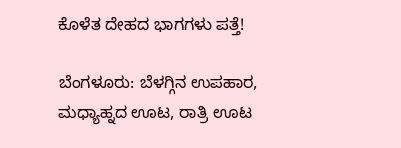ಕೊಳೆತ ದೇಹದ ಭಾಗಗಳು ಪತ್ತೆ!

ಬೆಂಗಳೂರು: ಬೆಳಗ್ಗಿನ ಉಪಹಾರ, ಮಧ್ಯಾಹ್ನದ ಊಟ, ರಾತ್ರಿ ಊಟ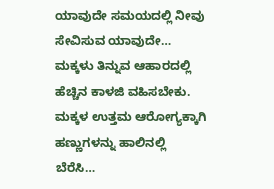ಯಾವುದೇ ಸಮಯದಲ್ಲಿ ನೀವು ಸೇವಿಸುವ ಯಾವುದೇ…
ಮಕ್ಕಳು ತಿನ್ನುವ ಆಹಾರದಲ್ಲಿ ಹೆಚ್ಚಿನ ಕಾಳಜಿ ವಹಿಸಬೇಕು. ಮಕ್ಕಳ ಉತ್ತಮ ಆರೋಗ್ಯಕ್ಕಾಗಿ ಹಣ್ಣುಗಳನ್ನು ಹಾಲಿನಲ್ಲಿ ಬೆರೆಸಿ…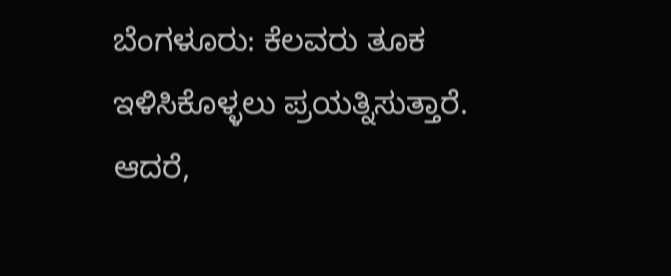ಬೆಂಗಳೂರು: ಕೆಲವರು ತೂಕ ಇಳಿಸಿಕೊಳ್ಳಲು ಪ್ರಯತ್ನಿಸುತ್ತಾರೆ. ಆದರೆ,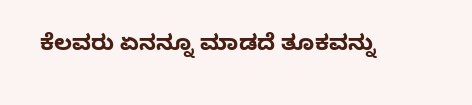ಕೆಲವರು ಏನನ್ನೂ ಮಾಡದೆ ತೂಕವನ್ನು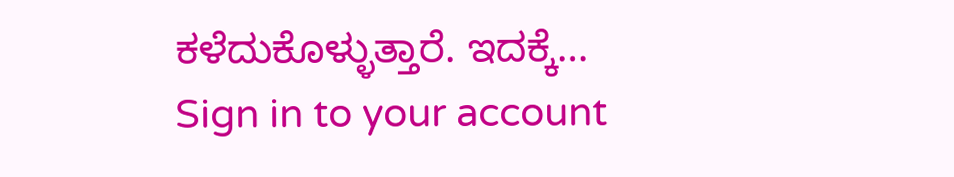ಕಳೆದುಕೊಳ್ಳುತ್ತಾರೆ. ಇದಕ್ಕೆ…
Sign in to your account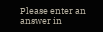Please enter an answer in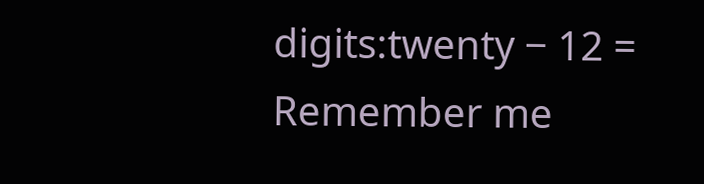digits:twenty − 12 =
Remember me